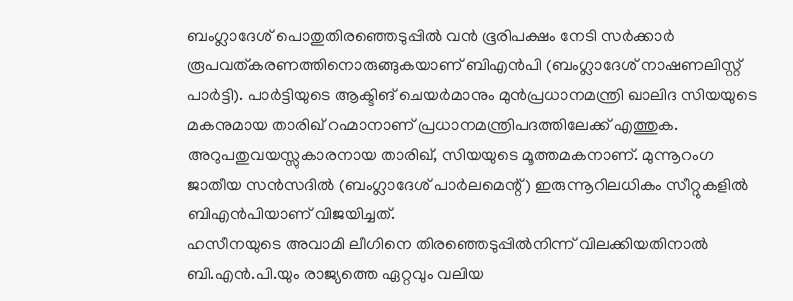ബംഗ്ലാദേശ് പൊതുതിരഞ്ഞെടുപ്പിൽ വൻ ഭൂരിപക്ഷം നേടി സർക്കാർ രൂപവത്കരണത്തിനൊരുങ്ങുകയാണ് ബിഎൻപി (ബംഗ്ലാദേശ് നാഷണലിസ്റ്റ് പാർട്ടി). പാർട്ടിയുടെ ആക്ടിങ് ചെയർമാനും മുൻപ്രധാനമന്ത്രി ഖാലിദ സിയയുടെ മകനുമായ താരിഖ് റഹ്മാനാണ് പ്രധാനമന്ത്രിപദത്തിലേക്ക് എത്തുക. അറുപതുവയസ്സുകാരനായ താരിഖ്, സിയയുടെ മൂത്തമകനാണ്. മുന്നൂറംഗ ജാതീയ സൻസദിൽ (ബംഗ്ലാദേശ് പാർലമെന്റ്) ഇരുന്നൂറിലധികം സീറ്റുകളിൽ ബിഎൻപിയാണ് വിജയിച്ചത്.
ഹസീനയുടെ അവാമി ലീഗിനെ തിരഞ്ഞെടുപ്പിൽനിന്ന് വിലക്കിയതിനാൽ ബി.എൻ.പി.യും രാജ്യത്തെ ഏറ്റവും വലിയ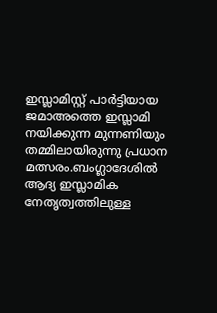ഇസ്ലാമിസ്റ്റ് പാർട്ടിയായ ജമാഅത്തെ ഇസ്ലാമി നയിക്കുന്ന മുന്നണിയും തമ്മിലായിരുന്നു പ്രധാന മത്സരം.ബംഗ്ലാദേശിൽ ആദ്യ ഇസ്ലാമിക നേതൃത്വത്തിലുള്ള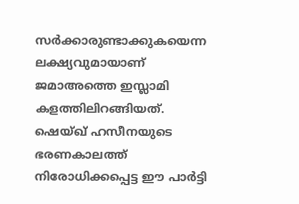സർക്കാരുണ്ടാക്കുകയെന്ന ലക്ഷ്യവുമായാണ് ജമാഅത്തെ ഇസ്ലാമി കളത്തിലിറങ്ങിയത്. ഷെയ്ഖ് ഹസീനയുടെ ഭരണകാലത്ത് നിരോധിക്കപ്പെട്ട ഈ പാർട്ടി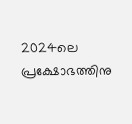2024ലെ പ്രക്ഷോഭത്തിനു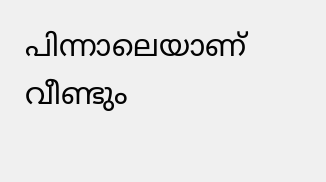പിന്നാലെയാണ് വീണ്ടും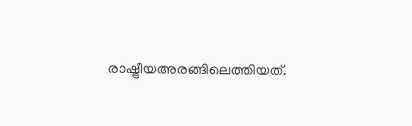രാഷ്ട്രീയഅരങ്ങിലെത്തിയത്.